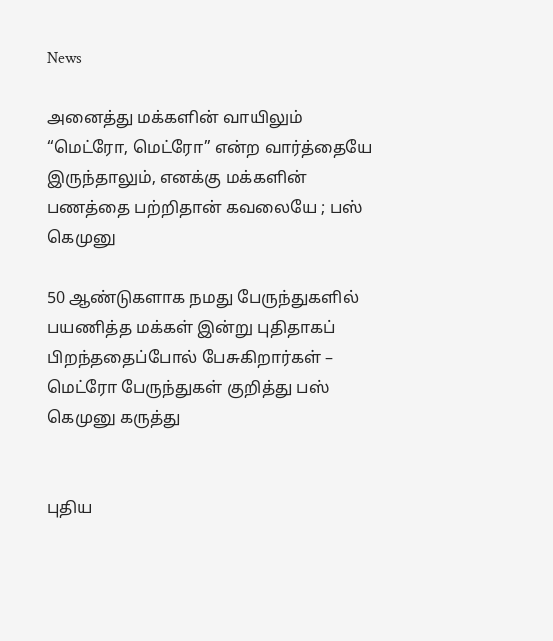News

அனைத்து மக்களின் வாயிலும் “மெட்ரோ, மெட்ரோ” என்ற வார்த்தையே இருந்தாலும், எனக்கு மக்களின் பணத்தை பற்றிதான் கவலையே ; பஸ் கெமுனு

50 ஆண்டுகளாக நமது பேருந்துகளில் பயணித்த மக்கள் இன்று புதிதாகப் பிறந்ததைப்போல் பேசுகிறார்கள் – மெட்ரோ பேருந்துகள் குறித்து பஸ் கெமுனு கருத்து


புதிய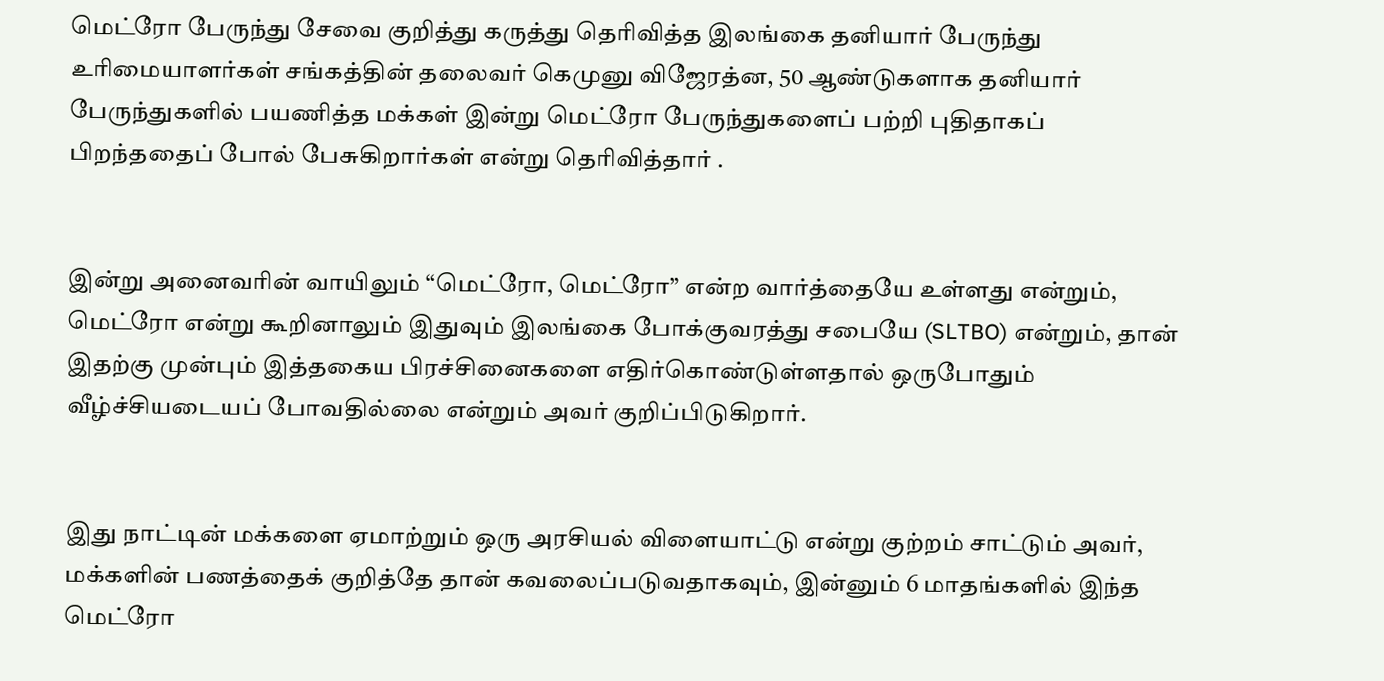மெட்ரோ பேருந்து சேவை குறித்து கருத்து தெரிவித்த இலங்கை தனியார் பேருந்து உரிமையாளர்கள் சங்கத்தின் தலைவர் கெமுனு விஜேரத்ன, 50 ஆண்டுகளாக தனியார் பேருந்துகளில் பயணித்த மக்கள் இன்று மெட்ரோ பேருந்துகளைப் பற்றி புதிதாகப் பிறந்ததைப் போல் பேசுகிறார்கள் என்று தெரிவித்தார் .


இன்று அனைவரின் வாயிலும் “மெட்ரோ, மெட்ரோ” என்ற வார்த்தையே உள்ளது என்றும், மெட்ரோ என்று கூறினாலும் இதுவும் இலங்கை போக்குவரத்து சபையே (SLTBO) என்றும், தான் இதற்கு முன்பும் இத்தகைய பிரச்சினைகளை எதிர்கொண்டுள்ளதால் ஒருபோதும் வீழ்ச்சியடையப் போவதில்லை என்றும் அவர் குறிப்பிடுகிறார்.


இது நாட்டின் மக்களை ஏமாற்றும் ஒரு அரசியல் விளையாட்டு என்று குற்றம் சாட்டும் அவர், மக்களின் பணத்தைக் குறித்தே தான் கவலைப்படுவதாகவும், இன்னும் 6 மாதங்களில் இந்த மெட்ரோ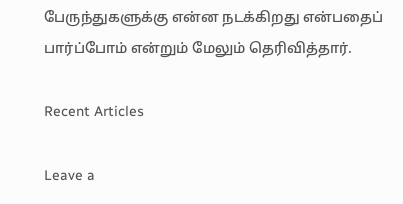பேருந்துகளுக்கு என்ன நடக்கிறது என்பதைப் பார்ப்போம் என்றும் மேலும் தெரிவித்தார்.

Recent Articles

Leave a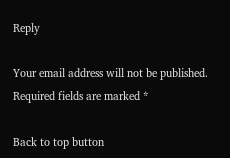Reply

Your email address will not be published. Required fields are marked *

Back to top button